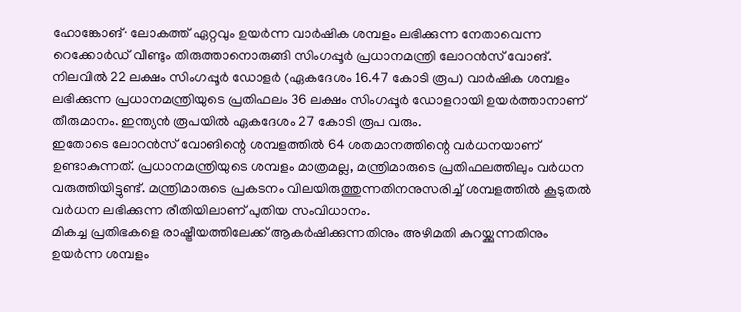ഹോങ്കോങ്∙ ലോകത്ത് ഏറ്റവും ഉയർന്ന വാർഷിക ശമ്പളം ലഭിക്കുന്ന നേതാവെന്ന റെക്കോർഡ് വീണ്ടും തിരുത്താനൊരുങ്ങി സിംഗപ്പൂർ പ്രധാനമന്ത്രി ലോറൻസ് വോങ്. നിലവിൽ 22 ലക്ഷം സിംഗപ്പൂർ ഡോളർ (ഏകദേശം 16.47 കോടി രൂപ) വാർഷിക ശമ്പളം ലഭിക്കുന്ന പ്രധാനമന്ത്രിയുടെ പ്രതിഫലം 36 ലക്ഷം സിംഗപ്പൂർ ഡോളറായി ഉയർത്താനാണ് തീരുമാനം. ഇന്ത്യൻ രൂപയിൽ ഏകദേശം 27 കോടി രൂപ വരും.
ഇതോടെ ലോറൻസ് വോങിന്റെ ശമ്പളത്തിൽ 64 ശതമാനത്തിന്റെ വർധനയാണ് ഉണ്ടാകുന്നത്. പ്രധാനമന്ത്രിയുടെ ശമ്പളം മാത്രമല്ല, മന്ത്രിമാരുടെ പ്രതിഫലത്തിലും വർധന വരുത്തിയിട്ടുണ്ട്. മന്ത്രിമാരുടെ പ്രകടനം വിലയിരുത്തുന്നതിനനുസരിച്ച് ശമ്പളത്തിൽ കൂടുതൽ വർധന ലഭിക്കുന്ന രീതിയിലാണ് പുതിയ സംവിധാനം.
മികച്ച പ്രതിഭകളെ രാഷ്ട്രീയത്തിലേക്ക് ആകർഷിക്കുന്നതിനും അഴിമതി കുറയ്ക്കുന്നതിനും ഉയർന്ന ശമ്പളം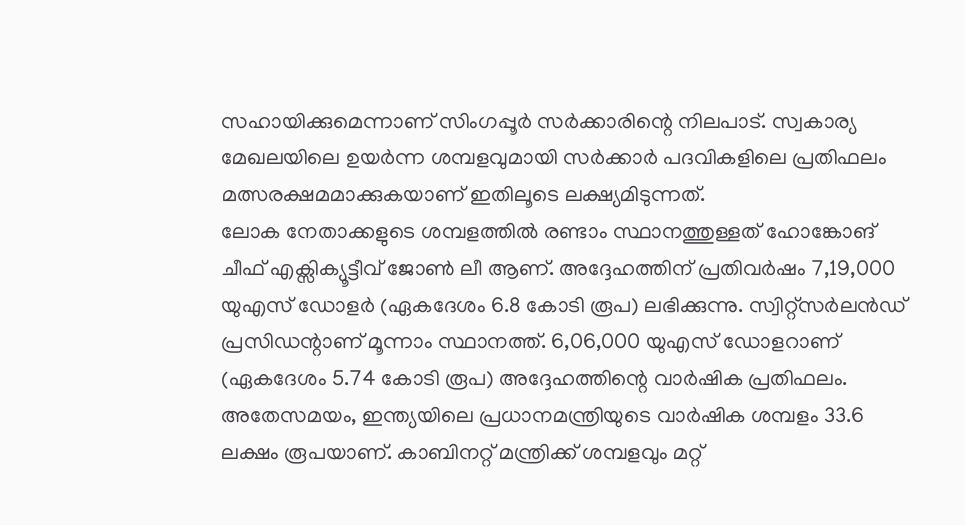സഹായിക്കുമെന്നാണ് സിംഗപ്പൂർ സർക്കാരിന്റെ നിലപാട്. സ്വകാര്യ മേഖലയിലെ ഉയർന്ന ശമ്പളവുമായി സർക്കാർ പദവികളിലെ പ്രതിഫലം മത്സരക്ഷമമാക്കുകയാണ് ഇതിലൂടെ ലക്ഷ്യമിടുന്നത്.
ലോക നേതാക്കളുടെ ശമ്പളത്തിൽ രണ്ടാം സ്ഥാനത്തുള്ളത് ഹോങ്കോങ് ചീഫ് എക്സിക്യൂട്ടീവ് ജോൺ ലീ ആണ്. അദ്ദേഹത്തിന് പ്രതിവർഷം 7,19,000 യുഎസ് ഡോളർ (ഏകദേശം 6.8 കോടി രൂപ) ലഭിക്കുന്നു. സ്വിറ്റ്സർലൻഡ് പ്രസിഡന്റാണ് മൂന്നാം സ്ഥാനത്ത്. 6,06,000 യുഎസ് ഡോളറാണ് (ഏകദേശം 5.74 കോടി രൂപ) അദ്ദേഹത്തിന്റെ വാർഷിക പ്രതിഫലം.
അതേസമയം, ഇന്ത്യയിലെ പ്രധാനമന്ത്രിയുടെ വാർഷിക ശമ്പളം 33.6 ലക്ഷം രൂപയാണ്. കാബിനറ്റ് മന്ത്രിക്ക് ശമ്പളവും മറ്റ്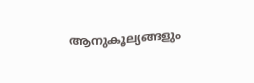ആനുകൂല്യങ്ങളും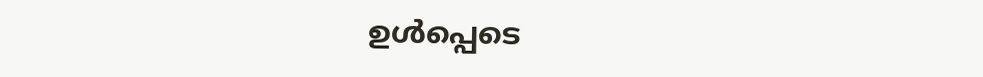ഉൾപ്പെടെ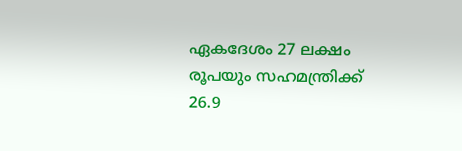ഏകദേശം 27 ലക്ഷം രൂപയും സഹമന്ത്രിക്ക് 26.9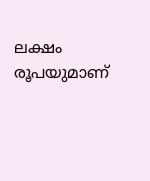ലക്ഷം രൂപയുമാണ്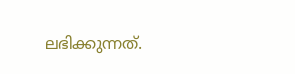ലഭിക്കുന്നത്.